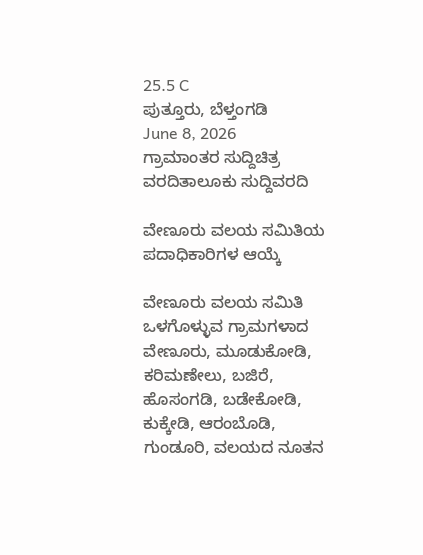25.5 C
ಪುತ್ತೂರು, ಬೆಳ್ತಂಗಡಿ
June 8, 2026
ಗ್ರಾಮಾಂತರ ಸುದ್ದಿಚಿತ್ರ ವರದಿತಾಲೂಕು ಸುದ್ದಿವರದಿ

ವೇಣೂರು ವಲಯ ಸಮಿತಿಯ ಪದಾಧಿಕಾರಿಗಳ ಆಯ್ಕೆ

ವೇಣೂರು ವಲಯ ಸಮಿತಿ ಒಳಗೊಳ್ಳುವ ಗ್ರಾಮಗಳಾದ ವೇಣೂರು, ಮೂಡುಕೋಡಿ, ಕರಿಮಣೇಲು, ಬಜಿರೆ, ಹೊಸಂಗಡಿ, ಬಡೇಕೋಡಿ, ಕುಕ್ಕೇಡಿ, ಆರಂಬೊಡಿ, ಗುಂಡೂರಿ, ವಲಯದ ನೂತನ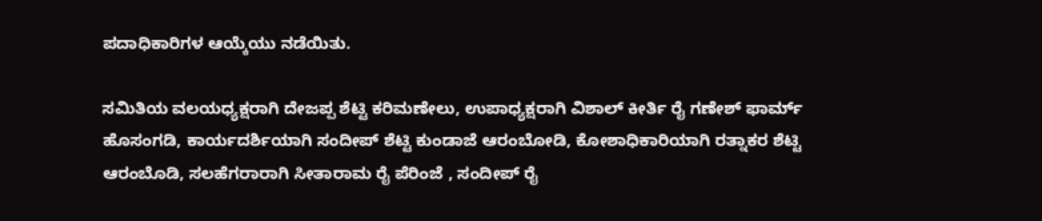ಪದಾಧಿಕಾರಿಗಳ ಆಯ್ಕೆಯು ನಡೆಯಿತು.

ಸಮಿತಿಯ ವಲಯಧ್ಯಕ್ಷರಾಗಿ ದೇಜಪ್ಪ ಶೆಟ್ಟಿ ಕರಿಮಣೇಲು, ಉಪಾಧ್ಯಕ್ಷರಾಗಿ ವಿಶಾಲ್ ಕೀರ್ತಿ ರೈ ಗಣೇಶ್ ಫಾರ್ಮ್ ಹೊಸಂಗಡಿ, ಕಾರ್ಯದರ್ಶಿಯಾಗಿ ಸಂದೀಪ್ ಶೆಟ್ಟಿ ಕುಂಡಾಜೆ ಆರಂಬೋಡಿ, ಕೋಶಾಧಿಕಾರಿಯಾಗಿ ರತ್ನಾಕರ ಶೆಟ್ಟಿ ಆರಂಬೊಡಿ, ಸಲಹೆಗರಾರಾಗಿ ಸೀತಾರಾಮ ರೈ ಪೆರಿಂಜೆ , ಸಂದೀಪ್ ರೈ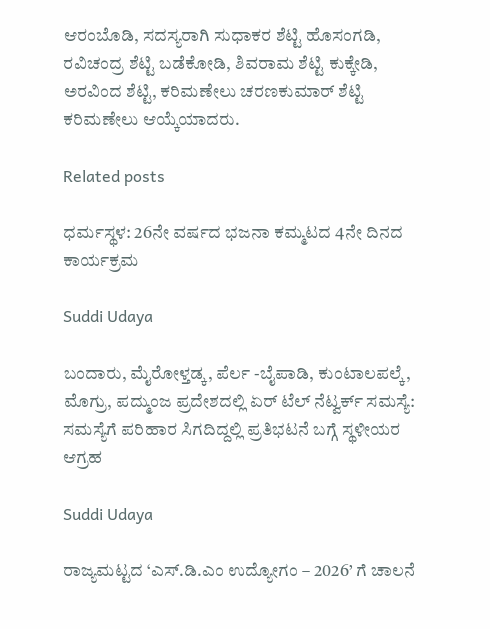ಆರಂಬೊಡಿ, ಸದಸ್ಯರಾಗಿ ಸುಧಾಕರ ಶೆಟ್ಟಿ ಹೊಸಂಗಡಿ, ರವಿಚಂದ್ರ ಶೆಟ್ಟಿ ಬಡೆಕೋಡಿ, ಶಿವರಾಮ ಶೆಟ್ಟಿ ಕುಕ್ಕೇಡಿ, ಅರವಿಂದ ಶೆಟ್ಟಿ, ಕರಿಮಣೇಲು ಚರಣಕುಮಾರ್ ಶೆಟ್ಟಿ ಕರಿಮಣೇಲು ಆಯ್ಕೆಯಾದರು.

Related posts

ಧರ್ಮಸ್ಥಳ: 26ನೇ ವರ್ಷದ ಭಜನಾ ಕಮ್ಮಟದ 4ನೇ ದಿನದ ಕಾರ್ಯಕ್ರಮ

Suddi Udaya

ಬಂದಾರು, ಮೈರೋಳ್ತಡ್ಕ, ಪೆರ್ಲ -ಬೈಪಾಡಿ, ಕುಂಟಾಲಪಲ್ಕೆ, ಮೊಗ್ರು, ಪದ್ಮುಂಜ ಪ್ರದೇಶದಲ್ಲಿ ಏರ್ ಟೆಲ್ ನೆಟ್ವರ್ಕ್ ಸಮಸ್ಯೆ: ಸಮಸ್ಯೆಗೆ ಪರಿಹಾರ ಸಿಗದಿದ್ದಲ್ಲಿ ಪ್ರತಿಭಟನೆ ಬಗ್ಗೆ ಸ್ಥಳೀಯರ ಆಗ್ರಹ

Suddi Udaya

ರಾಜ್ಯಮಟ್ಟದ ‘ಎಸ್.ಡಿ.ಎಂ ಉದ್ಯೋಗಂ – 2026’ ಗೆ ಚಾಲನೆ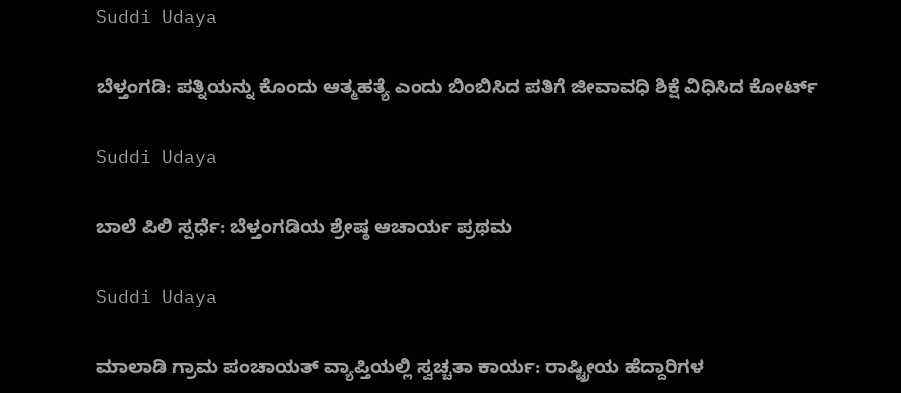Suddi Udaya

ಬೆಳ್ತಂಗಡಿ: ಪತ್ನಿಯನ್ನು ಕೊಂದು ಆತ್ಮಹತ್ಯೆ ಎಂದು ಬಿಂಬಿಸಿದ ಪತಿಗೆ ಜೀವಾವಧಿ ಶಿಕ್ಷೆ ವಿಧಿಸಿದ ಕೋರ್ಟ್

Suddi Udaya

ಬಾಲೆ ಪಿಲಿ ಸ್ಪರ್ಧೆ: ಬೆಳ್ತಂಗಡಿಯ ಶ್ರೇಷ್ಠ ಆಚಾರ್ಯ ಪ್ರಥಮ

Suddi Udaya

ಮಾಲಾಡಿ ಗ್ರಾಮ ಪಂಚಾಯತ್ ವ್ಯಾಪ್ತಿಯಲ್ಲಿ ಸ್ವಚ್ಚತಾ ಕಾರ್ಯ: ರಾಷ್ಟ್ರೀಯ ಹೆದ್ದಾರಿಗಳ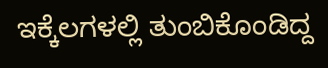ಇಕ್ಕೆಲಗಳಲ್ಲಿ ತುಂಬಿಕೊಂಡಿದ್ದ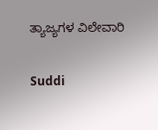ತ್ಯಾಜ್ಯಗಳ ವಿಲೇವಾರಿ

Suddi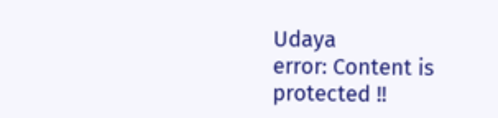Udaya
error: Content is protected !!